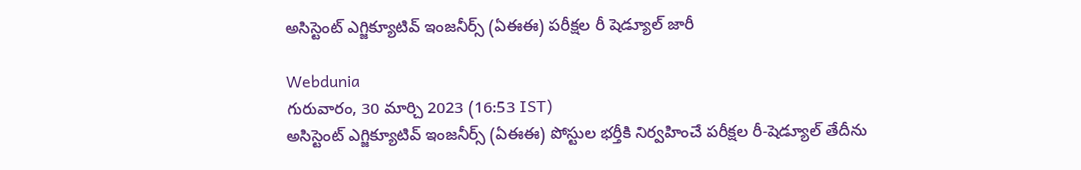అసిస్టెంట్ ఎగ్జిక్యూటివ్ ఇంజనీర్స్ (ఏఈఈ) పరీక్షల రీ షెడ్యూల్ జారీ

Webdunia
గురువారం, 30 మార్చి 2023 (16:53 IST)
అసిస్టెంట్ ఎగ్జిక్యూటివ్ ఇంజనీర్స్ (ఏఈఈ) పోస్టుల భర్తీకి నిర్వహించే పరీక్షల రీ-షెడ్యూల్ తేదీను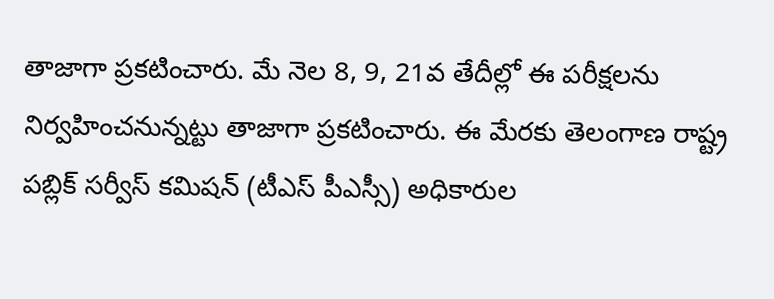తాజాగా ప్రకటించారు. మే నెల 8, 9, 21వ తేదీల్లో ఈ పరీక్షలను నిర్వహించనున్నట్టు తాజాగా ప్రకటించారు. ఈ మేరకు తెలంగాణ రాష్ట్ర పబ్లిక్ సర్వీస్ కమిషన్ (టీఎస్ పీఎస్సీ) అధికారుల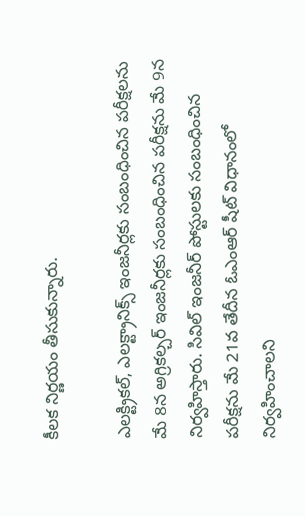కీలక నిర్ణయం తీసుకున్నారు.

ఎలక్ట్రికల్, ఎలక్ట్రానిక్స్ ఇంజనీర్లకు సంబంధించిన పరీక్షలను మే 8న అగ్రికల్చర్ ఇంజనీర్లకు సంబంధించిన పరీక్షను మే 9న నిర్వహిస్తారు. సివిల్ ఇంజనీర్ పోస్టులకు సంబంధించిన పరీక్షను మే 21వ తేదీన ఓఎంఆర్ షీట్ విధానంలో నిర్వహించాలని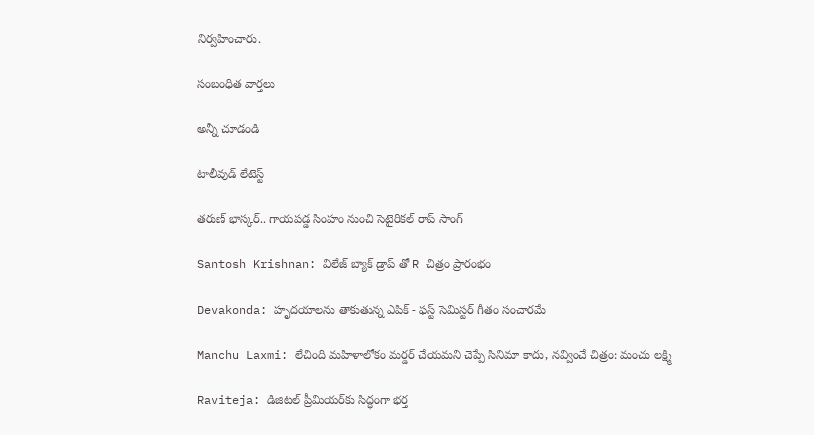నిర్వహించారు.

సంబంధిత వార్తలు

అన్నీ చూడండి

టాలీవుడ్ లేటెస్ట్

తరుణ్ భాస్కర్.. గాయపడ్డ సింహం నుంచి సెటైరికల్ రాప్ సాంగ్

Santosh Krishnan: విలేజ్ బ్యాక్ డ్రాప్ తో R చిత్రం ప్రారంభం

Devakonda: హృదయాలను తాకుతున్న ఎపిక్ - ఫస్ట్ సెమిస్టర్ గీతం సంచారమే

Manchu Laxmi: లేచింది మహిళాలోకం మర్డర్ చేయమని చెప్పే సినిమా కాదు, నవ్వించే చిత్రం: మంచు లక్ష్మి

Raviteja: డిజిటల్ ప్రీమియర్‌కు సిద్ధంగా భర్త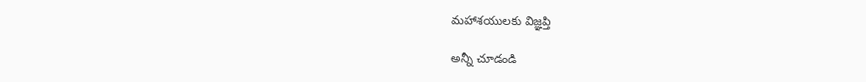మహాశయులకు విజ్ఞప్తి

అన్నీ చూడండి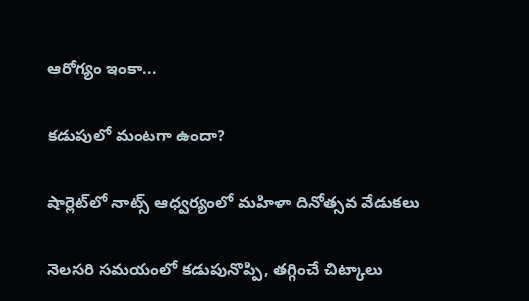ఆరోగ్యం ఇంకా...

కడుపులో మంటగా ఉందా?

షార్లెట్‌లో నాట్స్ ఆధ్వర్యంలో మహిళా దినోత్సవ వేడుకలు

నెలసరి సమయంలో కడుపునొప్పి, తగ్గించే చిట్కాలు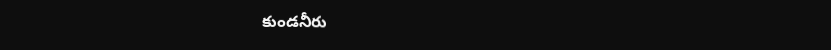కుండనీరు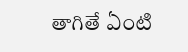తాగితే ఏంటి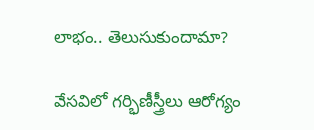లాభం.. తెలుసుకుందామా?

వేసవిలో గర్భిణీస్త్రీలు ఆరోగ్యం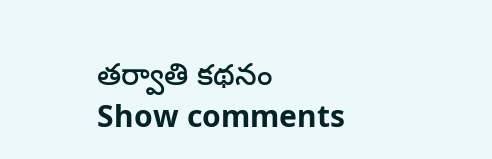తర్వాతి కథనం
Show comments